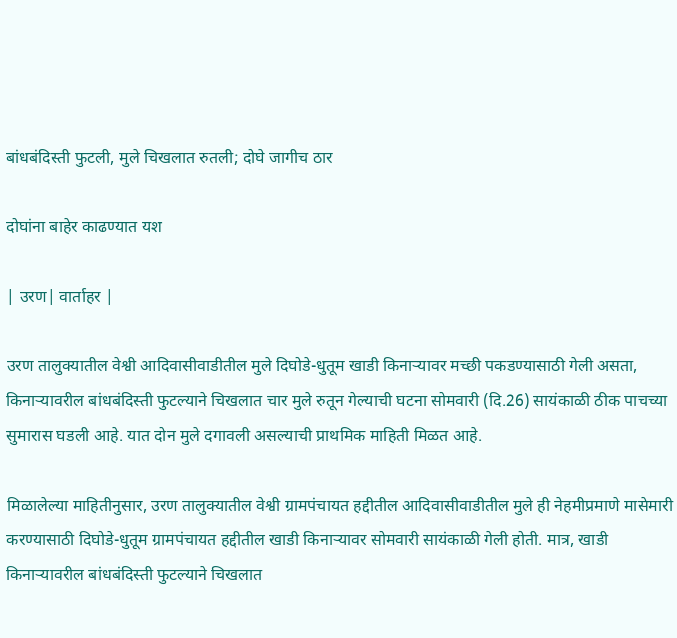बांधबंदिस्ती फुटली, मुले चिखलात रुतली; दोघे जागीच ठार

दोघांना बाहेर काढण्यात यश

| उरण| वार्ताहर |

उरण तालुक्यातील वेश्वी आदिवासीवाडीतील मुले दिघोडे-धुतूम खाडी किनाऱ्यावर मच्छी पकडण्यासाठी गेली असता, किनाऱ्यावरील बांधबंदिस्ती फुटल्याने चिखलात चार मुले रुतून गेल्याची घटना सोमवारी (दि.26) सायंकाळी ठीक पाचच्या सुमारास घडली आहे. यात दोन मुले दगावली असल्याची प्राथमिक माहिती मिळत आहे.

मिळालेल्या माहितीनुसार, उरण तालुक्यातील वेश्वी ग्रामपंचायत हद्दीतील आदिवासीवाडीतील मुले ही नेहमीप्रमाणे मासेमारी करण्यासाठी दिघोडे-धुतूम ग्रामपंचायत हद्दीतील खाडी किनाऱ्यावर सोमवारी सायंकाळी गेली होती. मात्र, खाडी किनाऱ्यावरील बांधबंदिस्ती फुटल्याने चिखलात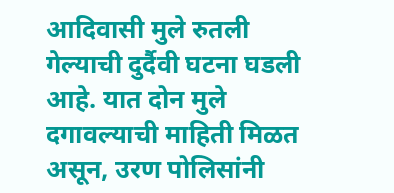आदिवासी मुले रुतली गेल्याची दुर्दैवी घटना घडली आहे. यात दोन मुले दगावल्याची माहिती मिळत असून, उरण पोलिसांनी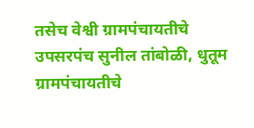तसेच वेश्वी ग्रामपंचायतीचे उपसरपंच सुनील तांबोळी, धुतूम ग्रामपंचायतीचे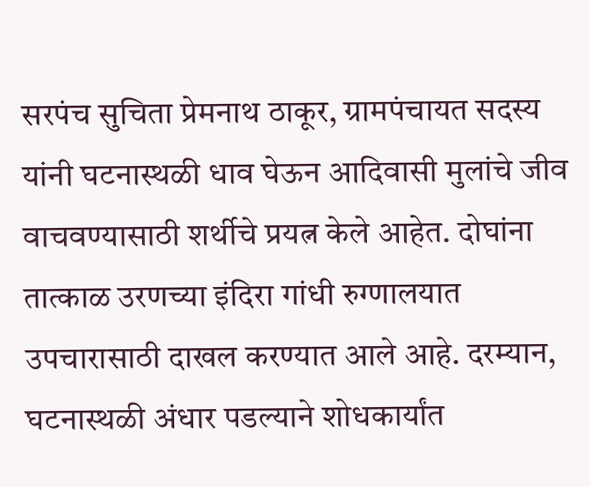सरपंच सुचिता प्रेमनाथ ठाकूर, ग्रामपंचायत सदस्य यांनी घटनास्थळी धाव घेऊन आदिवासी मुलांचे जीव वाचवण्यासाठी शर्थीचे प्रयत्न केले आहेत. दोघांना तात्काळ उरणच्या इंदिरा गांधी रुग्णालयात उपचारासाठी दाखल करण्यात आले आहे. दरम्यान, घटनास्थळी अंधार पडल्याने शोधकार्यांत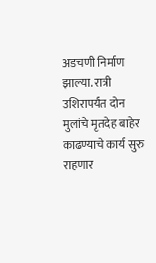अडचणी निर्माण झाल्या. रात्री उशिरापर्यंत दोन मुलांचे मृतदेह बाहेर काढण्याचे कार्य सुरु राहणार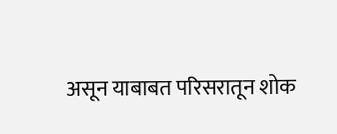असून याबाबत परिसरातून शोक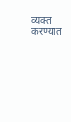व्यक्त करण्यात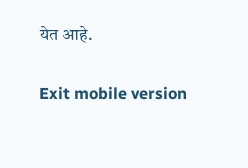येत आहे.

Exit mobile version